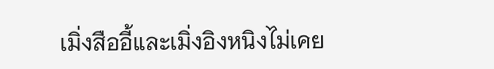เมิ่งสืออี้และเมิ่งอิงหนิงไม่เคย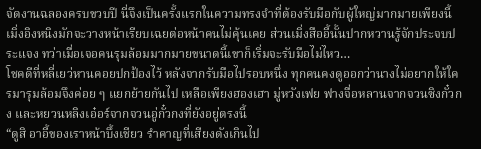จัดงานฉลองครบขวบปี นี่จึงเป็นครั้งแรกในความทรงจำที่ต้องรับมือกับผู้ใหญ่มากมายเพียงนี้ เมิ่งอิงหนิงมักจะวางหน้าเรียบเฉยต่อหน้าคนไม่คุ้นเคย ส่วนเมิ่งสืออี้นั้นปากหวานรู้จักประจบประแจง ทว่าเมื่อเจอคนรุมล้อมมากมายขนาดนี้เขาก็เริ่มจะรับมือไม่ไหว…
โชคดีที่หลี่เยว่หานคอยปกป้องไว้ หลังจากรับมือไปรอบหนึ่ง ทุกคนคงดูออกว่านางไม่อยากให้ใครมารุมล้อมจึงค่อย ๆ แยกย้ายกันไป เหลือเพียงฮองเฮา มู่หวังเฟย ฟางจื่อหลานจากจวนซิงกั๋วกง และหยวนหลิงเอ๋อร์จากจวนอู่กั๋วกงที่ยังอยู่ตรงนี้
“ดูสิ อาอี้ของเราหน้าบึ้งเชียว รำคาญที่เสียงดังเกินไป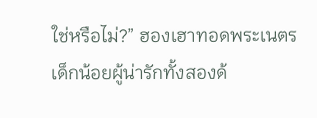ใช่หรือไม่?” ฮองเฮาทอดพระเนตรเด็กน้อยผู้น่ารักทั้งสองด้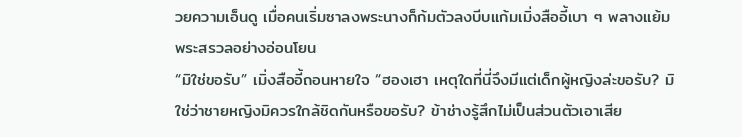วยความเอ็นดู เมื่อคนเริ่มซาลงพระนางก็ก้มตัวลงบีบแก้มเมิ่งสืออี้เบา ๆ พลางแย้มพระสรวลอย่างอ่อนโยน
“มิใช่ขอรับ” เมิ่งสืออี้ถอนหายใจ “ฮองเฮา เหตุใดที่นี่จึงมีแต่เด็กผู้หญิงล่ะขอรับ? มิใช่ว่าชายหญิงมิควรใกล้ชิดกันหรือขอรับ? ข้าช่างรู้สึกไม่เป็นส่วนตัวเอาเสีย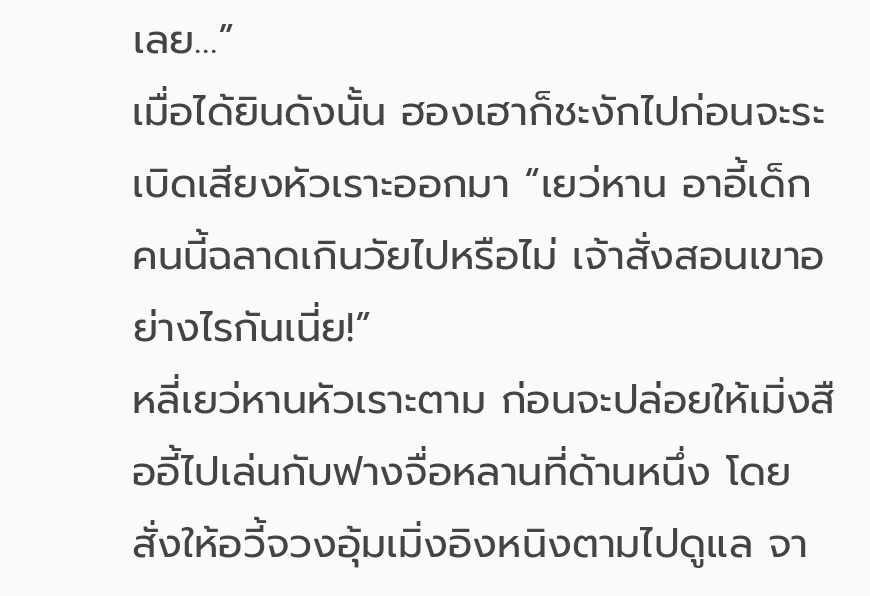เลย…”
เมื่อได้ยินดังนั้น ฮองเฮาก็ชะงักไปก่อนจะระเบิดเสียงหัวเราะออกมา “เยว่หาน อาอี้เด็กคนนี้ฉลาดเกินวัยไปหรือไม่ เจ้าสั่งสอนเขาอย่างไรกันเนี่ย!”
หลี่เยว่หานหัวเราะตาม ก่อนจะปล่อยให้เมิ่งสืออี้ไปเล่นกับฟางจื่อหลานที่ด้านหนึ่ง โดยสั่งให้อวี้จวงอุ้มเมิ่งอิงหนิงตามไปดูแล จา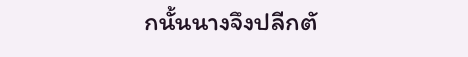กนั้นนางจึงปลีกตั